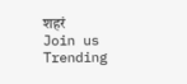शहरं
Join us
Trending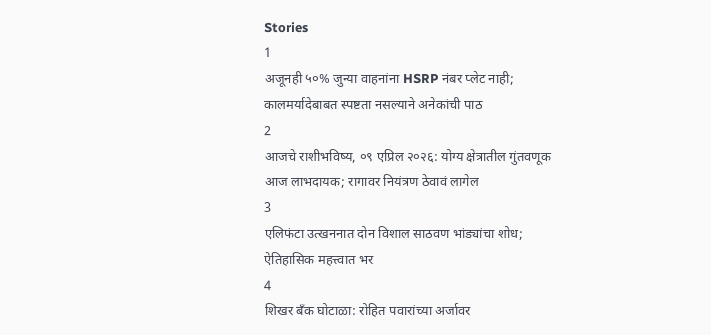Stories
1
अजूनही ५०% जुन्या वाहनांना HSRP नंबर प्लेट नाही; कालमर्यादेबाबत स्पष्टता नसल्याने अनेकांची पाठ
2
आजचे राशीभविष्य, ०९ एप्रिल २०२६: योग्य क्षेत्रातील गुंतवणूक आज लाभदायक; रागावर नियंत्रण ठेवावं लागेल
3
एलिफंटा उत्खननात दोन विशाल साठवण भांड्यांचा शोध; ऐतिहासिक महत्त्वात भर
4
शिखर बँक घोटाळा: रोहित पवारांच्या अर्जावर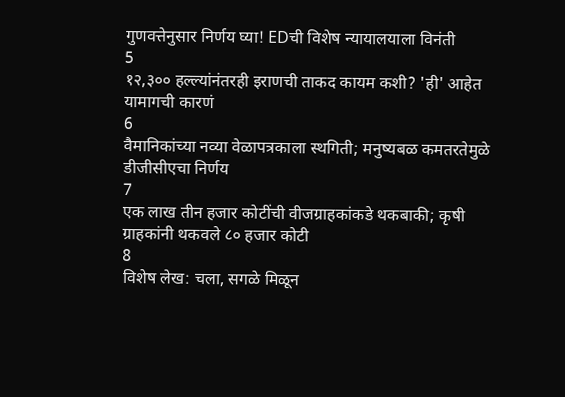गुणवत्तेनुसार निर्णय घ्या! EDची विशेष न्यायालयाला विनंती
5
१२,३०० हल्ल्यांनंतरही इराणची ताकद कायम कशी? 'ही' आहेत यामागची कारणं
6
वैमानिकांच्या नव्या वेळापत्रकाला स्थगिती; मनुष्यबळ कमतरतेमुळे डीजीसीएचा निर्णय
7
एक लाख तीन हजार कोटींची वीजग्राहकांकडे थकबाकी; कृषी ग्राहकांनी थकवले ८० हजार कोटी
8
विशेष लेख: चला, सगळे मिळून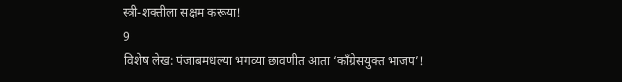स्त्री-शक्तीला सक्षम करूया!
9
विशेष लेख: पंजाबमधल्या भगव्या छावणीत आता ‘काँग्रेसयुक्त भाजप’!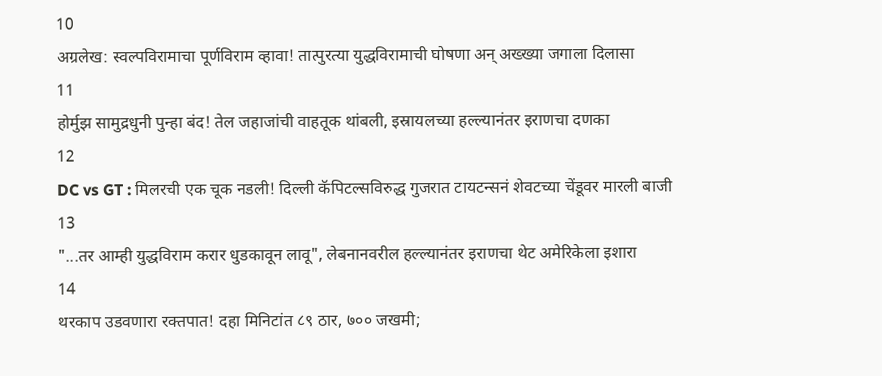10
अग्रलेख: स्वल्पविरामाचा पूर्णविराम व्हावा! तात्पुरत्या युद्धविरामाची घोषणा अन् अख्ख्या जगाला दिलासा
11
होर्मुझ सामुद्रधुनी पुन्हा बंद! तेल जहाजांची वाहतूक थांबली, इस्रायलच्या हल्ल्यानंतर इराणचा दणका
12
DC vs GT : मिलरची एक चूक नडली! दिल्ली कॅपिटल्सविरुद्ध गुजरात टायटन्सनं शेवटच्या चेंडूवर मारली बाजी
13
"...तर आम्ही युद्धविराम करार धुडकावून लावू", लेबनानवरील हल्ल्यानंतर इराणचा थेट अमेरिकेला इशारा
14
थरकाप उडवणारा रक्तपात! दहा मिनिटांत ८९ ठार, ७०० जखमी;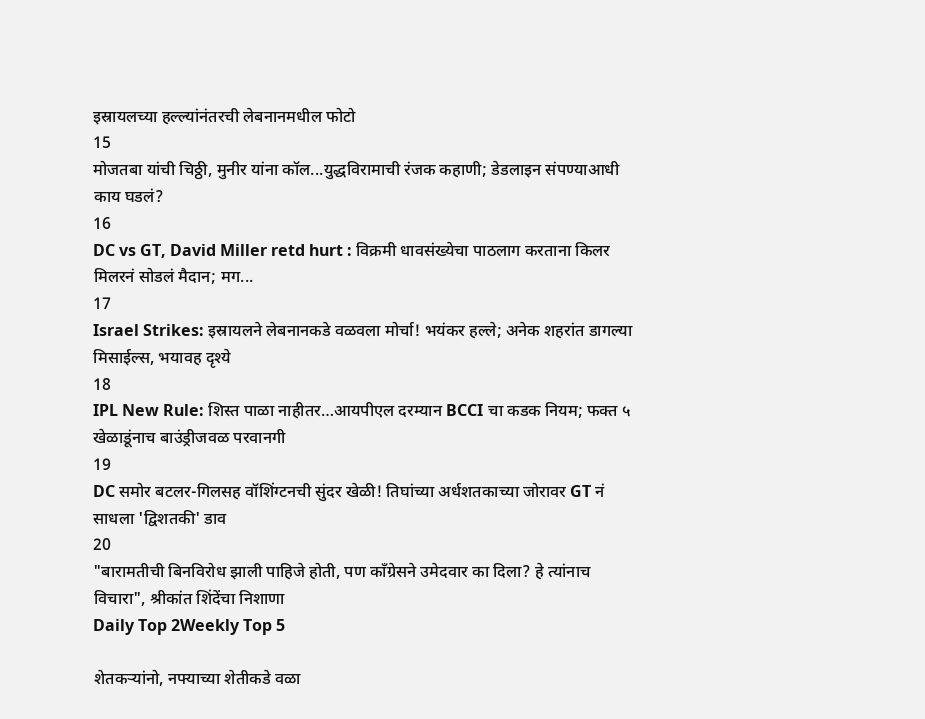इस्रायलच्या हल्ल्यांनंतरची लेबनानमधील फोटो
15
मोजतबा यांची चिठ्ठी, मुनीर यांना कॉल...युद्धविरामाची रंजक कहाणी; डेडलाइन संपण्याआधी काय घडलं?
16
DC vs GT, David Miller retd hurt : विक्रमी धावसंख्येचा पाठलाग करताना किलर मिलरनं सोडलं मैदान; मग...
17
Israel Strikes: इस्रायलने लेबनानकडे वळवला मोर्चा! भयंकर हल्ले; अनेक शहरांत डागल्या मिसाईल्स, भयावह दृश्ये
18
IPL New Rule: शिस्त पाळा नाहीतर…आयपीएल दरम्यान BCCI चा कडक नियम; फक्त ५ खेळाडूंनाच बाउंड्रीजवळ परवानगी
19
DC समोर बटलर-गिलसह वॉशिंग्टनची सुंदर खेळी! तिघांच्या अर्धशतकाच्या जोरावर GT नं साधला 'द्विशतकी' डाव
20
"बारामतीची बिनविरोध झाली पाहिजे होती, पण काँग्रेसने उमेदवार का दिला? हे त्यांनाच विचारा", श्रीकांत शिंदेंचा निशाणा
Daily Top 2Weekly Top 5

शेतकऱ्यांनो, नफ्याच्या शेतीकडे वळा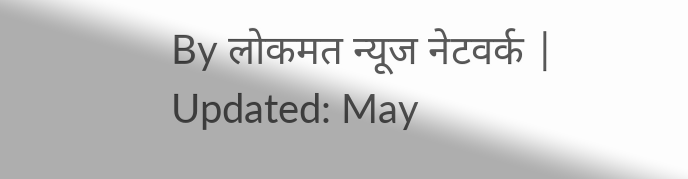By लोकमत न्यूज नेटवर्क | Updated: May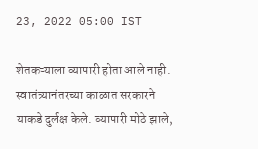23, 2022 05:00 IST

शेतकऱ्याला व्यापारी होता आले नाही. स्वातंत्र्यानंतरच्या काळात सरकारने याकडे दुर्लक्ष केले. व्यापारी मोठे झाले,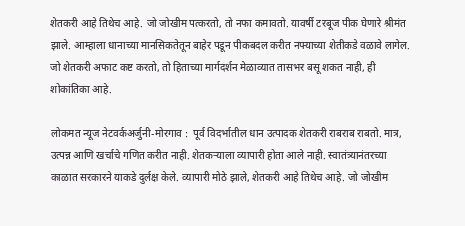शेतकरी आहे तिथेच आहे. जो जोखीम पत्करतो, तो नफा कमावतो. यावर्षी टरबूज पीक घेणारे श्रीमंत झाले. आम्हाला धानाच्या मानसिकतेतून बाहेर पडून पीकबदल करीत नफ्याच्या शेतीकडे वळावे लागेल. जो शेतकरी अफाट कष्ट करतो, तो हिताच्या मार्गदर्शन मेळाव्यात तासभर बसू शकत नाही, ही शोकांतिका आहे.

लोकमत न्यूज नेटवर्कअर्जुनी-मोरगाव :  पूर्व विदर्भातील धान उत्पादक शेतकरी राबराब राबतो. मात्र, उत्पन्न आणि खर्चाचे गणित करीत नाही. शेतकऱ्याला व्यापारी होता आले नाही. स्वातंत्र्यानंतरच्या काळात सरकारने याकडे दुर्लक्ष केले. व्यापारी मोठे झाले, शेतकरी आहे तिथेच आहे. जो जोखीम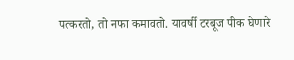पत्करतो, तो नफा कमावतो. यावर्षी टरबूज पीक घेणारे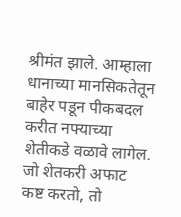श्रीमंत झाले. आम्हाला धानाच्या मानसिकतेतून बाहेर पडून पीकबदल करीत नफ्याच्या शेतीकडे वळावे लागेल. जो शेतकरी अफाट कष्ट करतो, तो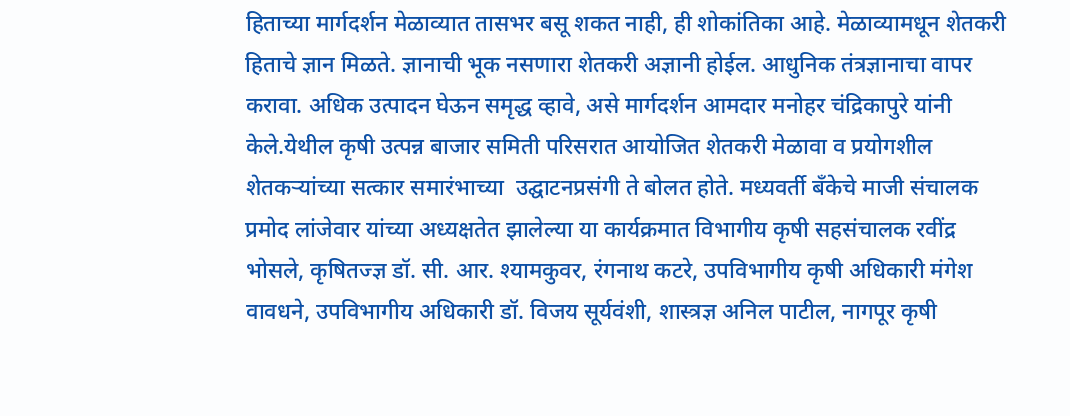हिताच्या मार्गदर्शन मेळाव्यात तासभर बसू शकत नाही, ही शोकांतिका आहे. मेळाव्यामधून शेतकरी हिताचे ज्ञान मिळते. ज्ञानाची भूक नसणारा शेतकरी अज्ञानी होईल. आधुनिक तंत्रज्ञानाचा वापर करावा. अधिक उत्पादन घेऊन समृद्ध व्हावे, असे मार्गदर्शन आमदार मनोहर चंद्रिकापुरे यांनी केले.येथील कृषी उत्पन्न बाजार समिती परिसरात आयोजित शेतकरी मेळावा व प्रयोगशील शेतकऱ्यांच्या सत्कार समारंभाच्या  उद्घाटनप्रसंगी ते बोलत होते. मध्यवर्ती बँकेचे माजी संचालक प्रमोद लांजेवार यांच्या अध्यक्षतेत झालेल्या या कार्यक्रमात विभागीय कृषी सहसंचालक रवींद्र भोसले, कृषितज्ज्ञ डॉ. सी. आर. श्यामकुवर, रंगनाथ कटरे, उपविभागीय कृषी अधिकारी मंगेश वावधने, उपविभागीय अधिकारी डॉ. विजय सूर्यवंशी, शास्त्रज्ञ अनिल पाटील, नागपूर कृषी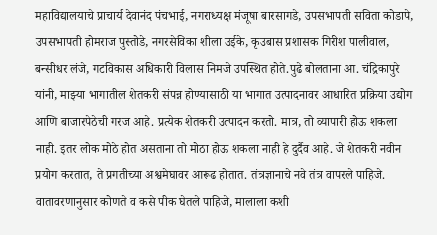महाविद्यालयाचे प्राचार्य देवानंद पंचभाई, नगराध्यक्ष मंजूषा बारसागडे, उपसभापती सविता कोडापे, उपसभापती होमराज पुस्तोडे, नगरसेविका शीला उईके, कृउबास प्रशासक गिरीश पालीवाल, बन्सीधर लंजे, गटविकास अधिकारी विलास निमजे उपस्थित होते.पुढे बोलताना आ. चंद्रिकापुरे यांनी, माझ्या भागातील शेतकरी संपन्न होण्यासाठी या भागात उत्पादनावर आधारित प्रक्रिया उद्योग आणि बाजारपेठेची गरज आहे. प्रत्येक शेतकरी उत्पादन करतो. मात्र, तो व्यापारी होऊ शकला नाही. इतर लोक मोठे होत असताना तो मोठा होऊ शकला नाही हे दुर्दैव आहे. जे शेतकरी नवीन प्रयोग करतात, ते प्रगतीच्या अश्वमेघावर आरूढ होतात. तंत्रज्ञानाचे नवे तंत्र वापरले पाहिजे. वातावरणानुसार कोणते व कसे पीक घेतले पाहिजे, मालाला कशी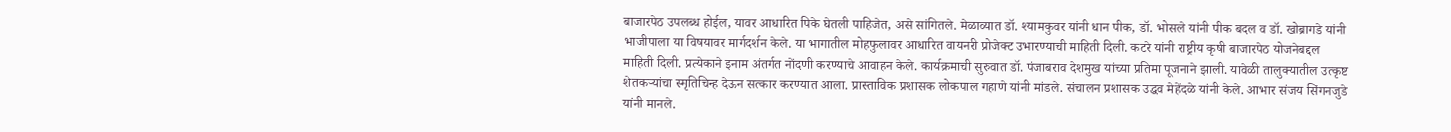बाजारपेठ उपलब्ध होईल, यावर आधारित पिके घेतली पाहिजेत, असे सांगितले. मेळाव्यात डॉ. श्यामकुवर यांनी धान पीक, डॉ. भोसले यांनी पीक बदल व डॉ. खोब्रागडे यांनी भाजीपाला या विषयावर मार्गदर्शन केले. या भागातील मोहफुलावर आधारित वायनरी प्रोजेक्ट उभारण्याची माहिती दिली. कटरे यांनी राष्ट्रीय कृषी बाजारपेठ योजनेबद्दल माहिती दिली. प्रत्येकाने इनाम अंतर्गत नोंदणी करण्याचे आवाहन केले. कार्यक्रमाची सुरुवात डॉ. पंजाबराव देशमुख यांच्या प्रतिमा पूजनाने झाली. यावेळी तालुक्यातील उत्कृष्ट शेतकऱ्यांचा स्मृतिचिन्ह देऊन सत्कार करण्यात आला. प्रास्ताविक प्रशासक लोकपाल गहाणे यांनी मांडले. संचालन प्रशासक उद्धव मेहेंदळे यांनी केले. आभार संजय सिंगनजुडे यांनी मानले.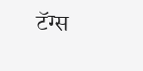टॅग्स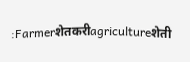:Farmerशेतकरीagricultureशेती